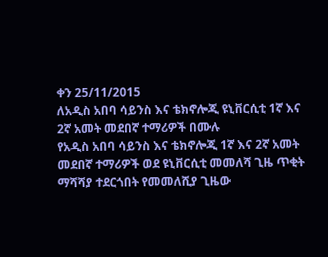ቀን 25/11/2015
ለአዲስ አበባ ሳይንስ እና ቴክኖሎጂ ዩኒቨርሲቲ 1ኛ እና 2ኛ አመት መደበኛ ተማሪዎች በሙሉ
የአዲስ አበባ ሳይንስ እና ቴክኖሎጂ 1ኛ እና 2ኛ አመት መደበኛ ተማሪዎች ወደ ዩኒቨርሲቲ መመለሻ ጊዜ ጥቂት ማሻሻያ ተደርጎበት የመመለሺያ ጊዜው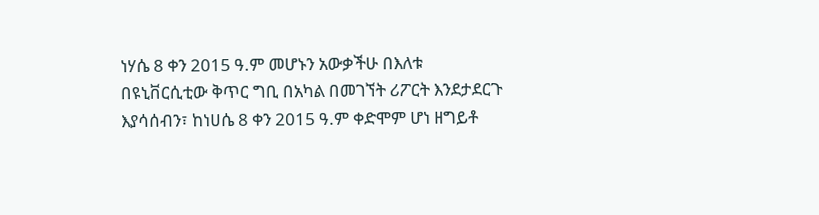ነሃሴ 8 ቀን 2015 ዓ.ም መሆኑን አውቃችሁ በእለቱ በዩኒቨርሲቲው ቅጥር ግቢ በአካል በመገኘት ሪፖርት እንደታደርጉ እያሳሰብን፣ ከነሀሴ 8 ቀን 2015 ዓ.ም ቀድሞም ሆነ ዘግይቶ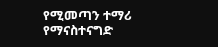የሚመጣን ተማሪ የማናስተናግድ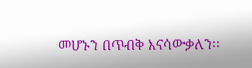መሆኑን በጥብቅ እናሳውቃለን፡፡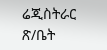ሬጂስትራር ጽ/ቤት